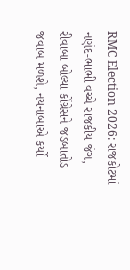RMC Election 2026: રાજકોટમાં નણંદ-ભાભી વચ્ચે રાજકીય જંગ, રીવાબા બોલ્યા કોંગ્રેસને જડબાતોડ જવાબ મળશે, નયનાબાએ કર્યો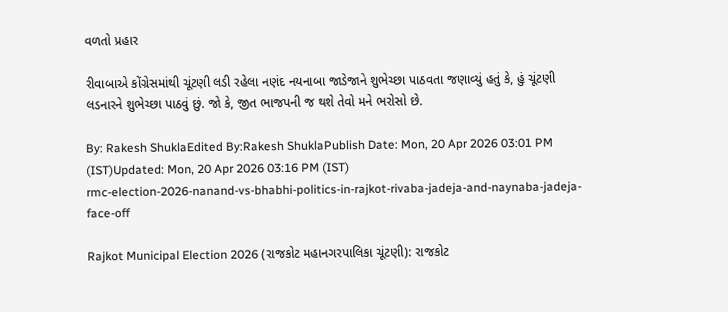વળતો પ્રહાર

રીવાબાએ કોંગ્રેસમાંથી ચૂંટણી લડી રહેલા નણંદ નયનાબા જાડેજાને શુભેચ્છા પાઠવતા જણાવ્યું હતું કે, હું ચૂંટણી લડનારને શુભેચ્છા પાઠવું છું. જો કે, જીત ભાજપની જ થશે તેવો મને ભરોસો છે.

By: Rakesh ShuklaEdited By:Rakesh ShuklaPublish Date: Mon, 20 Apr 2026 03:01 PM (IST)Updated: Mon, 20 Apr 2026 03:16 PM (IST)
rmc-election-2026-nanand-vs-bhabhi-politics-in-rajkot-rivaba-jadeja-and-naynaba-jadeja-face-off

Rajkot Municipal Election 2026 (રાજકોટ મહાનગરપાલિકા ચૂંટણી): રાજકોટ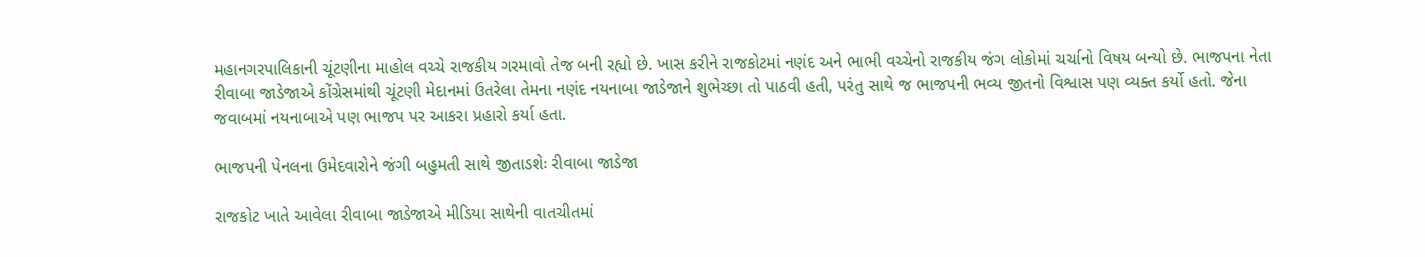મહાનગરપાલિકાની ચૂંટણીના માહોલ વચ્ચે રાજકીય ગરમાવો તેજ બની રહ્યો છે. ખાસ કરીને રાજકોટમાં નણંદ અને ભાભી વચ્ચેનો રાજકીય જંગ લોકોમાં ચર્ચાનો વિષય બન્યો છે. ભાજપના નેતા રીવાબા જાડેજાએ કોંગ્રેસમાંથી ચૂંટણી મેદાનમાં ઉતરેલા તેમના નણંદ નયનાબા જાડેજાને શુભેચ્છા તો પાઠવી હતી, પરંતુ સાથે જ ભાજપની ભવ્ય જીતનો વિશ્વાસ પણ વ્યક્ત કર્યો હતો. જેના જવાબમાં નયનાબાએ પણ ભાજપ પર આકરા પ્રહારો કર્યા હતા.

ભાજપની પેનલના ઉમેદવારોને જંગી બહુમતી સાથે જીતાડશેઃ રીવાબા જાડેજા

રાજકોટ ખાતે આવેલા રીવાબા જાડેજાએ મીડિયા સાથેની વાતચીતમાં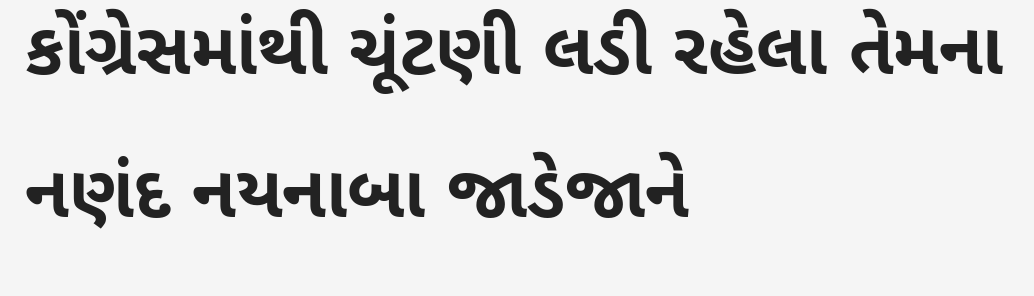કોંગ્રેસમાંથી ચૂંટણી લડી રહેલા તેમના નણંદ નયનાબા જાડેજાને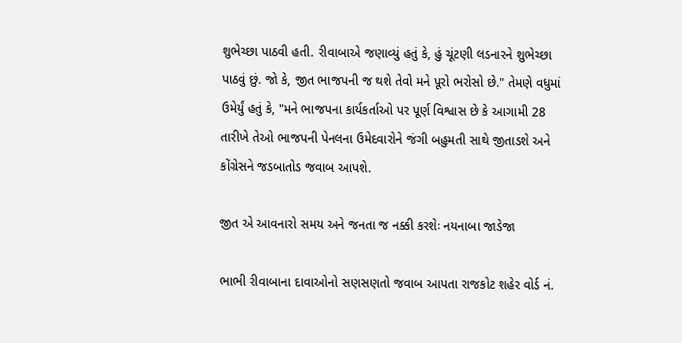શુભેચ્છા પાઠવી હતી. રીવાબાએ જણાવ્યું હતું કે, હું ચૂંટણી લડનારને શુભેચ્છા પાઠવું છું. જો કે, જીત ભાજપની જ થશે તેવો મને પૂરો ભરોસો છે." તેમણે વધુમાં ઉમેર્યું હતું કે, "મને ભાજપના કાર્યકર્તાઓ પર પૂર્ણ વિશ્વાસ છે કે આગામી 28 તારીખે તેઓ ભાજપની પેનલના ઉમેદવારોને જંગી બહુમતી સાથે જીતાડશે અને કોંગ્રેસને જડબાતોડ જવાબ આપશે.

જીત એ આવનારો સમય અને જનતા જ નક્કી કરશેઃ નયનાબા જાડેજા

ભાભી રીવાબાના દાવાઓનો સણસણતો જવાબ આપતા રાજકોટ શહેર વોર્ડ નં.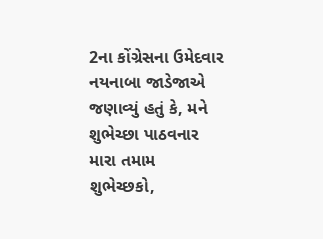2ના કોંગ્રેસના ઉમેદવાર નયનાબા જાડેજાએ જણાવ્યું હતું કે, મને શુભેચ્છા પાઠવનાર મારા તમામ શુભેચ્છકો,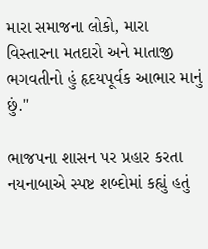મારા સમાજના લોકો, મારા વિસ્તારના મતદારો અને માતાજી ભગવતીનો હું હૃદયપૂર્વક આભાર માનું છું."

ભાજપના શાસન પર પ્રહાર કરતા નયનાબાએ સ્પષ્ટ શબ્દોમાં કહ્યું હતું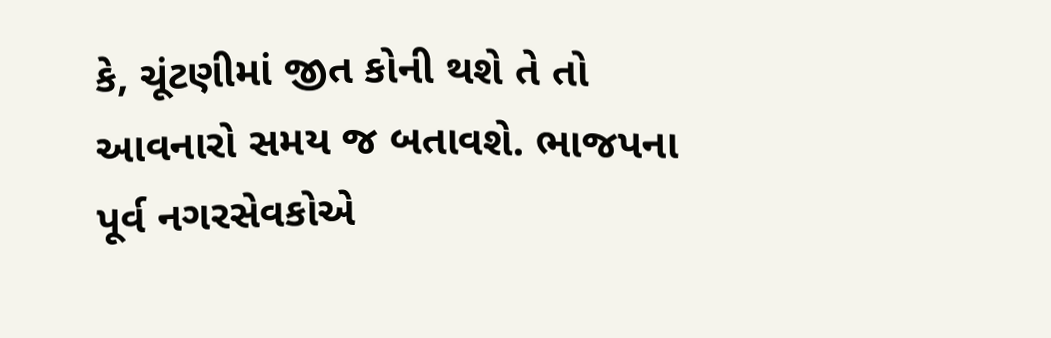કે, ચૂંટણીમાં જીત કોની થશે તે તો આવનારો સમય જ બતાવશે. ભાજપના પૂર્વ નગરસેવકોએ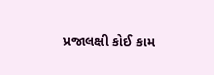પ્રજાલક્ષી કોઈ કામ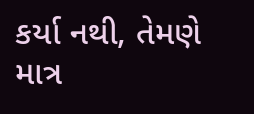કર્યા નથી, તેમણે માત્ર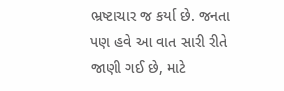ભ્રષ્ટાચાર જ કર્યા છે. જનતા પણ હવે આ વાત સારી રીતે જાણી ગઈ છે, માટે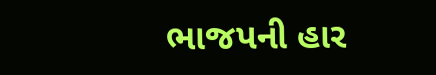ભાજપની હાર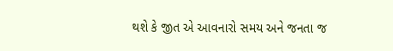થશે કે જીત એ આવનારો સમય અને જનતા જ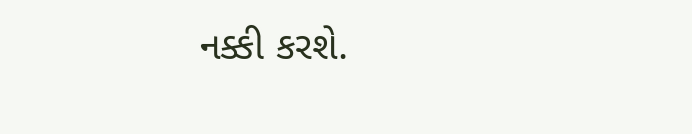નક્કી કરશે.